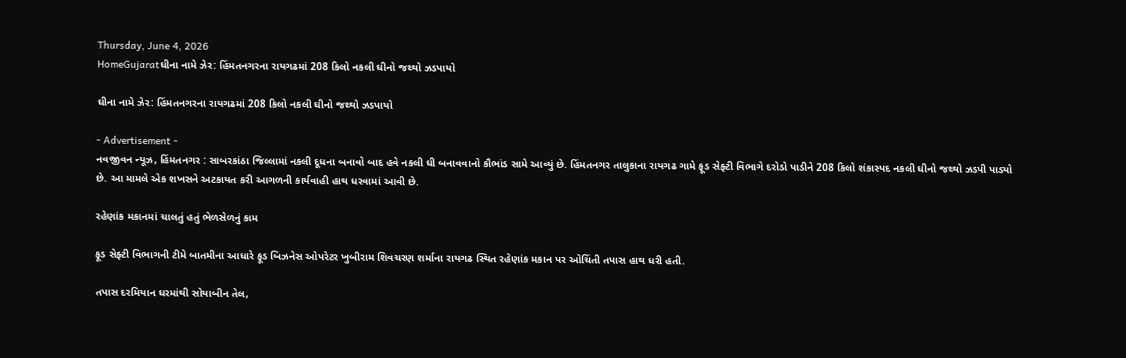Thursday, June 4, 2026
HomeGujaratઘીના નામે ઝેર: હિંમતનગરના રાયગઢમાં 208 કિલો નકલી ઘીનો જથ્થો ઝડપાયો

ઘીના નામે ઝેર: હિંમતનગરના રાયગઢમાં 208 કિલો નકલી ઘીનો જથ્થો ઝડપાયો

- Advertisement -
નવજીવન ન્યૂઝ, હિંમતનગર : સાબરકાંઠા જિલ્લામાં નકલી દૂધના બનાવો બાદ હવે નકલી ઘી બનાવવાનો કૌભાંડ સામે આવ્યું છે. હિંમતનગર તાલુકાના રાયગઢ ગામે ફૂડ સેફ્ટી વિભાગે દરોડો પાડીને 208 કિલો શંકાસ્પદ નકલી ઘીનો જથ્થો ઝડપી પાડ્યો છે. આ મામલે એક શખસને અટકાયત કરી આગળની કાર્યવાહી હાથ ધરવામાં આવી છે.

રહેણાંક મકાનમાં ચાલતું હતું ભેળસેળનું કામ

ફૂડ સેફ્ટી વિભાગની ટીમે બાતમીના આધારે ફૂડ બિઝનેસ ઓપરેટર ખુબીરામ શિવચરણ શર્માના રાયગઢ સ્થિત રહેણાંક મકાન પર ઓચિંતી તપાસ હાથ ધરી હતી.

તપાસ દરમિયાન ઘરમાંથી સોયાબીન તેલ,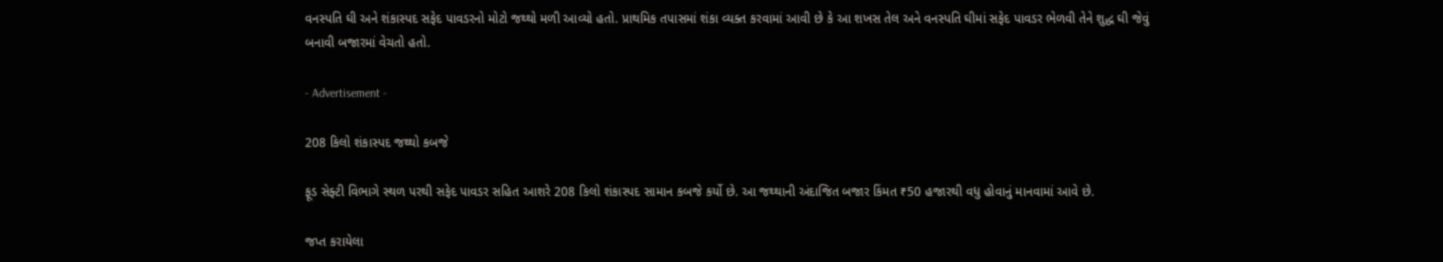વનસ્પતિ ઘી અને શંકાસ્પદ સફેદ પાવડરનો મોટો જથ્થો મળી આવ્યો હતો. પ્રાથમિક તપાસમાં શંકા વ્યક્ત કરવામાં આવી છે કે આ શખસ તેલ અને વનસ્પતિ ઘીમાં સફેદ પાવડર ભેળવી તેને શુદ્ધ ઘી જેવું બનાવી બજારમાં વેચતો હતો.

- Advertisement -

208 કિલો શંકાસ્પદ જથ્થો કબજે

ફૂડ સેફ્ટી વિભાગે સ્થળ પરથી સફેદ પાવડર સહિત આશરે 208 કિલો શંકાસ્પદ સામાન કબજે કર્યો છે. આ જથ્થાની અંદાજિત બજાર કિંમત ₹50 હજારથી વધુ હોવાનું માનવામાં આવે છે.

જપ્ત કરાયેલા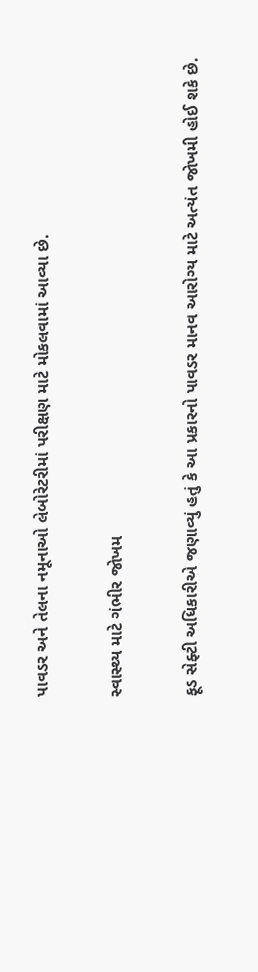પાવડર અને તેલના નમૂનાઓ લેબોરેટરીમાં પરીક્ષણ માટે મોકલવામાં આવ્યા છે.

સ્વાસ્થ્ય માટે ગંભીર જોખમ

ફૂડ સેફ્ટી અધિકારીએ જણાવ્યું હતું કે આ પ્રકારનો પાવડર માનવ આરોગ્ય માટે અત્યંત જોખમી હોઈ શકે છે.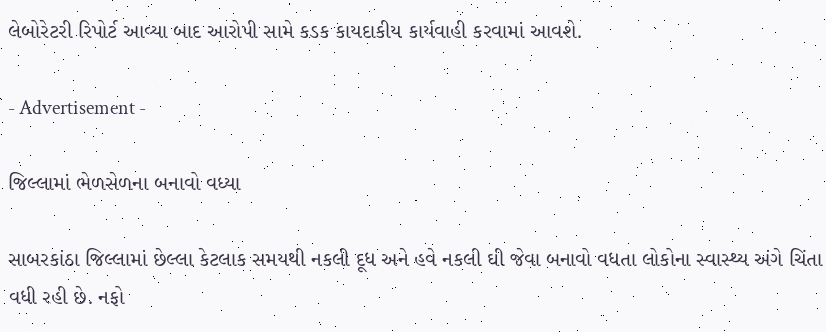લેબોરેટરી રિપોર્ટ આવ્યા બાદ આરોપી સામે કડક કાયદાકીય કાર્યવાહી કરવામાં આવશે.

- Advertisement -

જિલ્લામાં ભેળસેળના બનાવો વધ્યા

સાબરકાંઠા જિલ્લામાં છેલ્લા કેટલાક સમયથી નકલી દૂધ અને હવે નકલી ઘી જેવા બનાવો વધતા લોકોના સ્વાસ્થ્ય અંગે ચિંતા વધી રહી છે. નફો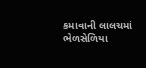કમાવાની લાલચમાં ભેળસેળિયા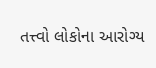તત્ત્વો લોકોના આરોગ્ય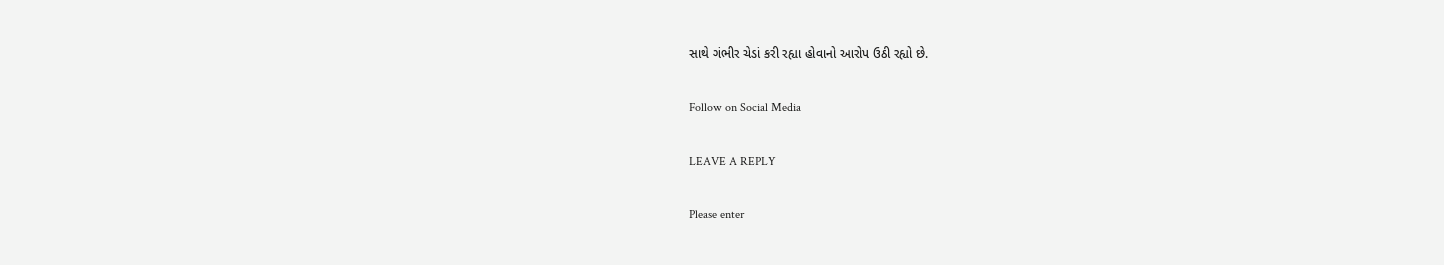સાથે ગંભીર ચેડાં કરી રહ્યા હોવાનો આરોપ ઉઠી રહ્યો છે.

Follow on Social Media

LEAVE A REPLY

Please enter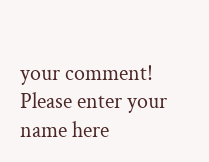your comment!
Please enter your name here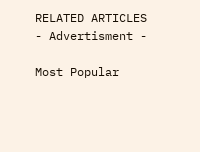RELATED ARTICLES
- Advertisment -

Most Popular